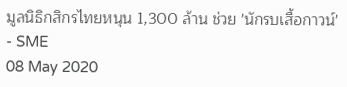มูลนิธิกสิกรไทยหนุน 1,300 ล้าน ช่วย 'นักรบเสื้อกาวน์' - SME
08 May 2020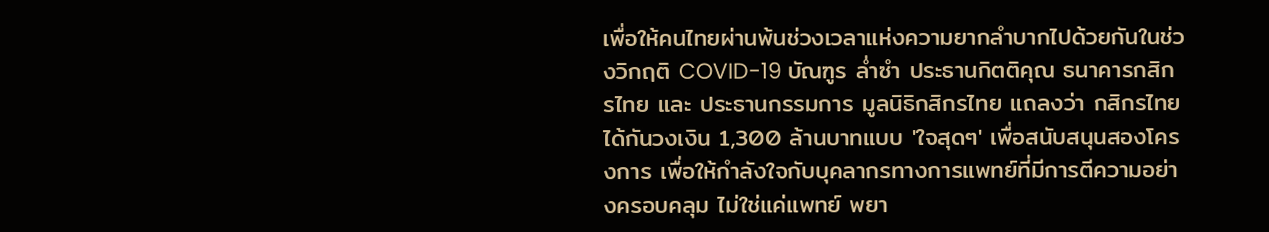เพื่อให้คนไทยผ่านพ้นช่วงเวลาแห่งความยากลำบากไปด้วยกันในช่วงวิกฤติ COVID-19 บัณฑูร ล่ำซำ ประธานกิตติคุณ ธนาคารกสิกรไทย และ ประธานกรรมการ มูลนิธิกสิกรไทย แถลงว่า กสิกรไทยได้กันวงเงิน 1,300 ล้านบาทแบบ 'ใจสุดๆ' เพื่อสนับสนุนสองโครงการ เพื่อให้กำลังใจกับบุคลากรทางการแพทย์ที่มีการตีความอย่างครอบคลุม ไม่ใช่แค่แพทย์ พยา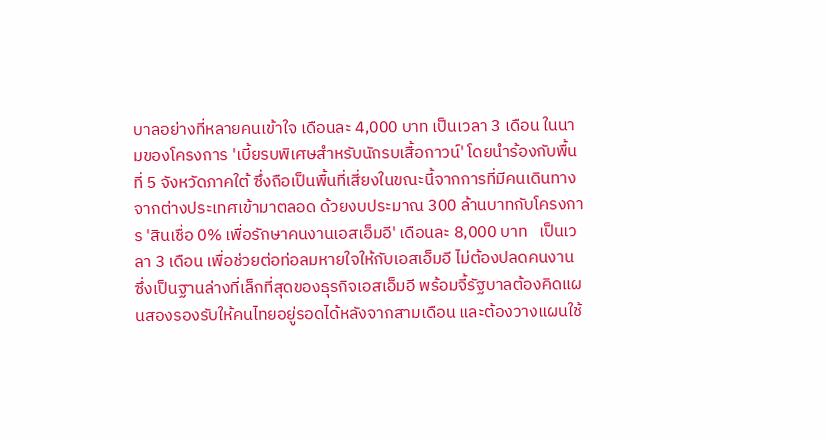บาลอย่างที่หลายคนเข้าใจ เดือนละ 4,000 บาท เป็นเวลา 3 เดือน ในนามของโครงการ 'เบี้ยรบพิเศษสำหรับนักรบเสื้อกาวน์' โดยนำร้องกับพื้นที่ 5 จังหวัดภาคใต้ ซึ่งถือเป็นพื้นที่เสี่ยงในขณะนี้จากการที่มีคนเดินทางจากต่างประเทศเข้ามาตลอด ด้วยงบประมาณ 300 ล้านบาทกับโครงการ 'สินเชื่อ 0% เพื่อรักษาคนงานเอสเอ็มอี' เดือนละ 8,000 บาท   เป็นเวลา 3 เดือน เพื่อช่วยต่อท่อลมหายใจให้กับเอสเอ็มอี ไม่ต้องปลดคนงาน ซึ่งเป็นฐานล่างที่เล็กที่สุดของธุรกิจเอสเอ็มอี พร้อมจี้รัฐบาลต้องคิดแผนสองรองรับให้คนไทยอยู่รอดได้หลังจากสามเดือน และต้องวางแผนใช้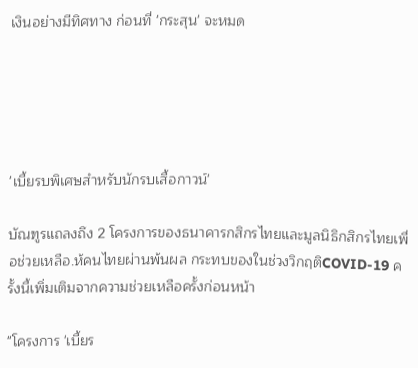เงินอย่างมีทิศทาง ก่อนที่ 'กระสุน' จะหมด





'เบี้ยรบพิเศษสำหรับนักรบเสื้อกาวน์'

บัณฑูรแถลงถึง 2 โครงการของธนาคารกสิกรไทยและมูลนิธิกสิกรไทยเพื่อช่วยเหลือ.ห้คนไทยผ่านพ้นผล กระทบของในช่วงวิกฤติCOVID-19 ครั้งนี้เพิ่มเติมจากความช่วยเหลือครั้งก่อนหน้า

"โครงการ 'เบี้ยร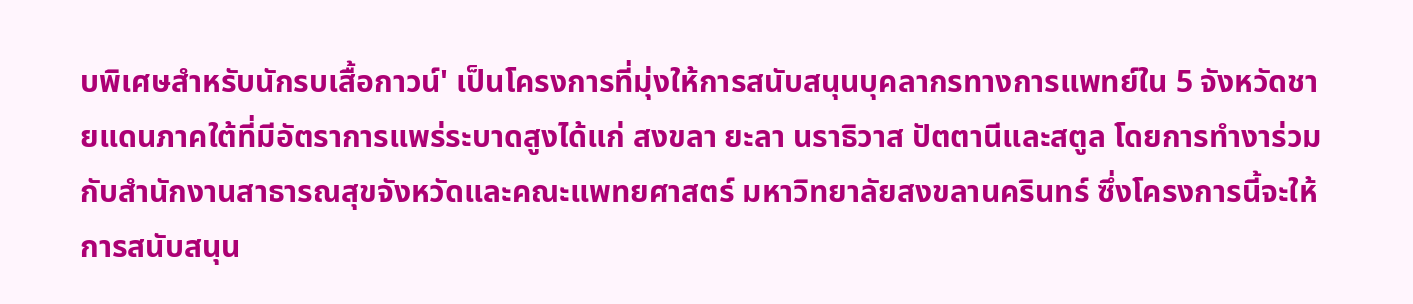บพิเศษสำหรับนักรบเสื้อกาวน์' เป็นโครงการที่มุ่งให้การสนับสนุนบุคลากรทางการแพทย์ใน 5 จังหวัดชายแดนภาคใต้ที่มีอัตราการแพร่ระบาดสูงได้แก่ สงขลา ยะลา นราธิวาส ปัตตานีและสตูล โดยการทำงาร่วมกับสำนักงานสาธารณสุขจังหวัดและคณะแพทยศาสตร์ มหาวิทยาลัยสงขลานครินทร์ ซึ่งโครงการนี้จะให้การสนับสนุน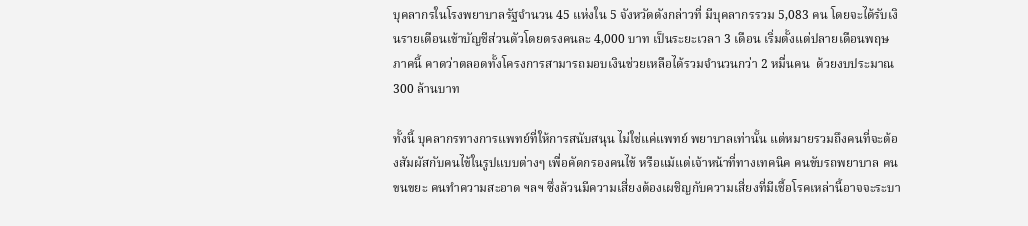บุคลากรในโรงพยาบาลรัฐจำนวน 45 แห่งใน 5 จังหวัดดังกล่าวที่ มีบุคลากรรวม 5,083 คน โดยจะได้รับเงินรายเดือนเข้าบัญชีส่วนตัวโดยตรงคนละ 4,000 บาท เป็นระยะเวลา 3 เดือน เริ่มตั้งแต่ปลายเดือนพฤษภาคนี้ คาดว่าตลอดทั้งโครงการสามารถมอบเงินช่วยเหลือได้รวมจำนวนกว่า 2 หมื่นคน  ด้วยงบประมาณ 300 ล้านบาท

ทั้งนี้ บุคลากรทางการแพทย์ที่ให้การสนับสนุน ไม่ใช่แค่แพทย์ พยาบาลเท่านั้น แต่หมายรวมถึงคนที่จะต้องสัมผัสกับคนไข้ในรูปแบบต่างๆ เพื่อคัดกรองคนไข้ หรือแม้แต่เจ้าหน้าที่ทางเทคนิค คนขับรถพยาบาล คนขนขยะ คนทำความสะอาด ฯลฯ ซึ่งล้วนมีความเสี่ยงต้องเผชิญกับความเสี่ยงที่มีเชื้อโรคเหล่านี้อาจจะระบา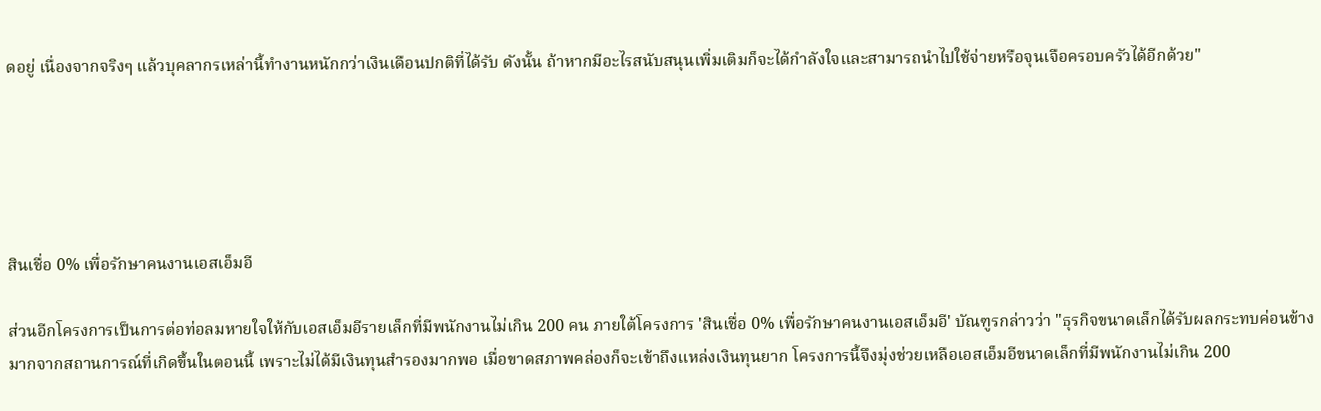ดอยู่ เนื่องจากจริงๆ แล้วบุคลากรเหล่านี้ทำงานหนักกว่าเงินเดือนปกติที่ได้รับ ดังนั้น ถ้าหากมีอะไรสนับสนุนเพิ่มเติมก็จะได้กำลังใจและสามารถนำไปใช้จ่ายหรือจุนเจือครอบครัวได้อีกด้วย"





สินเชื่อ 0% เพื่อรักษาคนงานเอสเอ็มอี

ส่วนอีกโครงการเป็นการต่อท่อลมหายใจให้กับเอสเอ็มอีรายเล็กที่มีพนักงานไม่เกิน 200 คน ภายใต้โครงการ 'สินเชื่อ 0% เพื่อรักษาคนงานเอสเอ็มอี' บัณฑูรกล่าวว่า "ธุรกิจขนาดเล็กได้รับผลกระทบค่อนข้างมากจากสถานการณ์ที่เกิดขึ้นในตอนนี้ เพราะไม่ได้มีเงินทุนสำรองมากพอ เมื่อขาดสภาพคล่องก็จะเข้าถึงแหล่งเงินทุนยาก โครงการนี้จึงมุ่งช่วยเหลือเอสเอ็มอีขนาดเล็กที่มีพนักงานไม่เกิน 200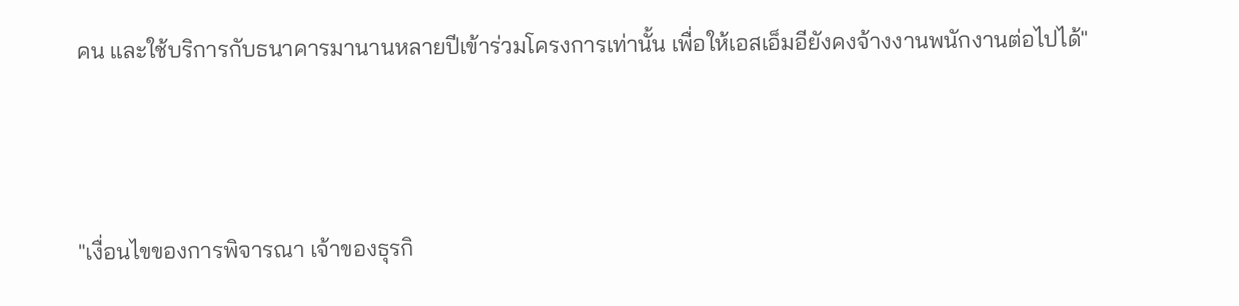คน และใช้บริการกับธนาคารมานานหลายปีเข้าร่วมโครงการเท่านั้น เพื่อให้เอสเอ็มอียังคงจ้างงานพนักงานต่อไปได้"



"เงื่อนไขของการพิจารณา เจ้าของธุรกิ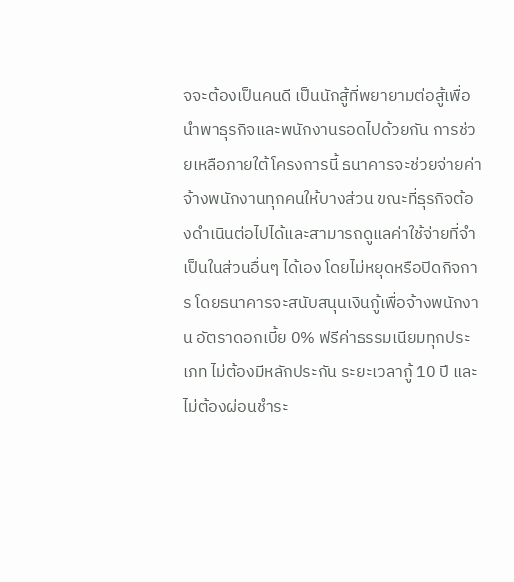จจะต้องเป็นคนดี เป็นนักสู้ที่พยายามต่อสู้เพื่อนำพาธุรกิจและพนักงานรอดไปด้วยกัน การช่วยเหลือภายใต้โครงการนี้ ธนาคารจะช่วยจ่ายค่าจ้างพนักงานทุกคนให้บางส่วน ขณะที่ธุรกิจต้องดำเนินต่อไปได้และสามารถดูแลค่าใช้จ่ายที่จำเป็นในส่วนอื่นๆ ได้เอง โดยไม่หยุดหรือปิดกิจการ โดยธนาคารจะสนับสนุนเงินกู้เพื่อจ้างพนักงาน อัตราดอกเบี้ย 0% ฟรีค่าธรรมเนียมทุกประเภท ไม่ต้องมีหลักประกัน ระยะเวลากู้ 10 ปี และไม่ต้องผ่อนชำระ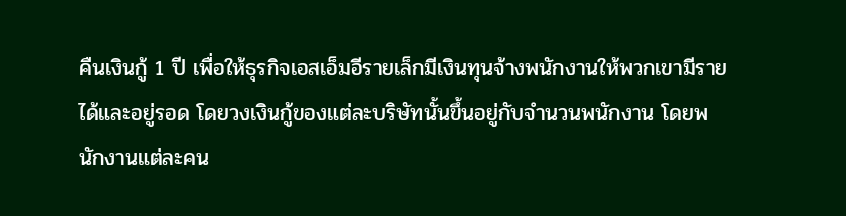คืนเงินกู้ 1 ปี เพื่อให้ธุรกิจเอสเอ็มอีรายเล็กมีเงินทุนจ้างพนักงานให้พวกเขามีรายได้และอยู่รอด โดยวงเงินกู้ของแต่ละบริษัทนั้นขึ้นอยู่กับจำนวนพนักงาน โดยพนักงานแต่ละคน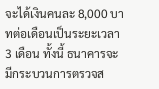จะได้เงินคนละ 8,000 บาทต่อเดือนเป็นระยะเวลา 3 เดือน ทั้งนี้ ธนาคารจะมีกระบวนการตรวจส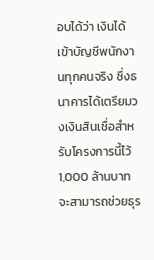อบได้ว่า เงินได้เข้าบัญชีพนักงานทุกคนจริง ซึ่งธนาคารได้เตรียมวงเงินสินเชื่อสำหรับโครงการนี้ไว้ 1,000 ล้านบาท จะสามารถช่วยธุร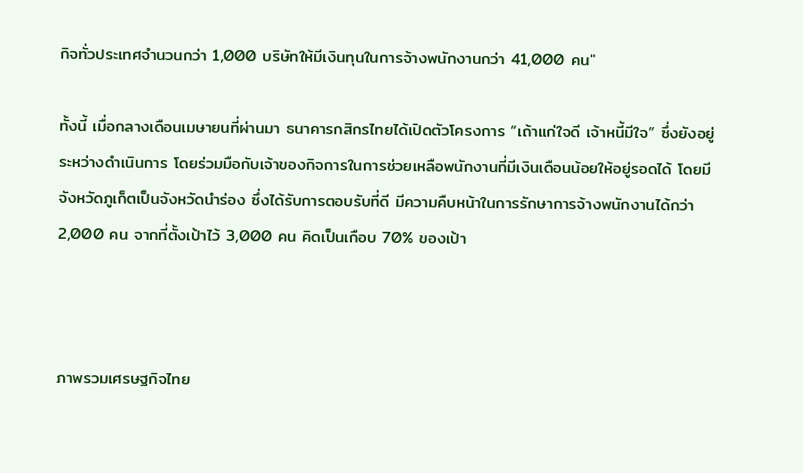กิจทั่วประเทศจำนวนกว่า 1,000 บริษัทให้มีเงินทุนในการจ้างพนักงานกว่า 41,000 คน"

ทั้งนี้ เมื่อกลางเดือนเมษายนที่ผ่านมา ธนาคารกสิกรไทยได้เปิดตัวโครงการ “เถ้าแก่ใจดี เจ้าหนี้มีใจ” ซึ่งยังอยู่ระหว่างดำเนินการ โดยร่วมมือกับเจ้าของกิจการในการช่วยเหลือพนักงานที่มีเงินเดือนน้อยให้อยู่รอดได้ โดยมีจังหวัดภูเก็ตเป็นจังหวัดนำร่อง ซึ่งได้รับการตอบรับที่ดี มีความคืบหน้าในการรักษาการจ้างพนักงานได้กว่า 2,000 คน จากที่ตั้งเป้าไว้ 3,000 คน คิดเป็นเกือบ 70% ของเป้า



ภาพรวมเศรษฐกิจไทย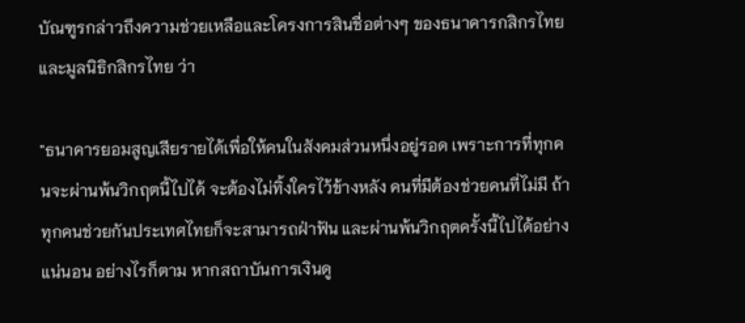บัณฑูรกล่าวถึงความช่วยเหลือและโครงการสินชื่อต่างๆ ของธนาคารกสิกรไทยและมูลนิธิกสิกรไทย ว่า

"ธนาคารยอมสูญเสียรายได้เพื่อให้คนในสังคมส่วนหนึ่งอยู่รอด เพราะการที่ทุกคนจะผ่านพ้นวิกฤตนี้ไปได้ จะต้องไม่ทิ้งใครไว้ข้างหลัง คนที่มีต้องช่วยคนที่ไม่มี ถ้าทุกคนช่วยกันประเทศไทยก็จะสามารถฝ่าฟัน และผ่านพ้นวิกฤตครั้งนี้ไปได้อย่างแน่นอน อย่างไรก็ตาม หากสถาบันการเงินดู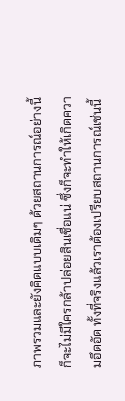ภาพรวมและยังคิดแบบเดิมๆ ด้วยสถานการณ์อย่างนี้ก็จะไม่มีใครกล้าปล่อยสินเชื่อแน่ ซึ่งก็จะทำให้เกิดความอึดอัด ทั้งที่จริงแล้วเราต้องเปรียบสถานการณ์เช่นนี้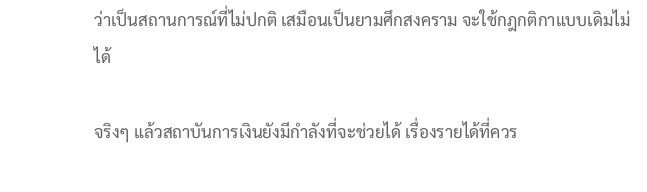ว่าเป็นสถานการณ์ที่ไม่ปกติ เสมือนเป็นยามศึกสงคราม จะใช้กฎกติกาแบบเดิมไม่ได้

จริงๆ แล้วสถาบันการเงินยังมีกำลังที่จะช่วยได้ เรื่องรายได้ที่ควร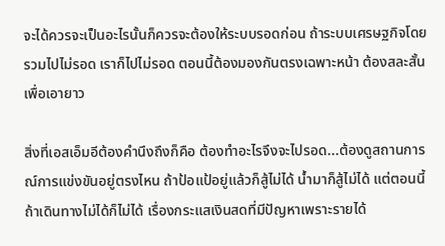จะได้ควรจะเป็นอะไรนั้นก็ควรจะต้องให้ระบบรอดก่อน ถ้าระบบเศรษฐกิจโดยรวมไปไม่รอด เราก็ไปไม่รอด ตอนนี้ต้องมองกันตรงเฉพาะหน้า ต้องสละสั้นเพื่อเอายาว

สิ่งที่เอสเอ็มอีต้องคำนึงถึงก็คือ ต้องทำอะไรจึงจะไปรอด...ต้องดูสถานการณ์การแข่งขันอยู่ตรงไหน ถ้าป้อแป้อยู่แล้วก็สู้ไม่ได้ น้ำมาก็สู้ไม่ได้ แต่ตอนนี้ถ้าเดินทางไม่ได้ก็ไม่ได้ เรื่องกระแสเงินสดที่มีปัญหาเพราะรายได้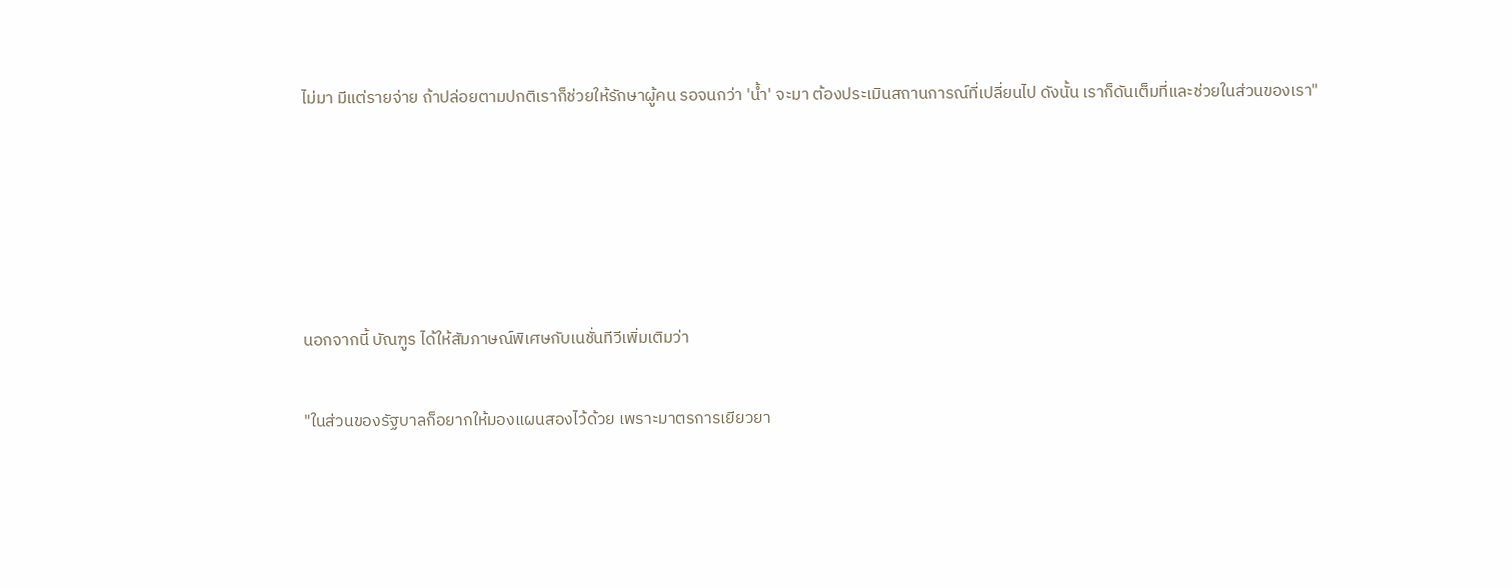ไม่มา มีแต่รายจ่าย ถ้าปล่อยตามปกติเราก็ช่วยให้รักษาผู้คน รอจนกว่า 'น้ำ' จะมา ต้องประเมินสถานการณ์ที่เปลี่ยนไป ดังนั้น เราก็ดันเต็มที่และช่วยในส่วนของเรา"





นอกจากนี้ บัณฑูร ได้ให้สัมภาษณ์พิเศษกับเนชั่นทีวีเพิ่มเติมว่า

"ในส่วนของรัฐบาลก็อยากให้มองแผนสองไว้ด้วย เพราะมาตรการเยียวยา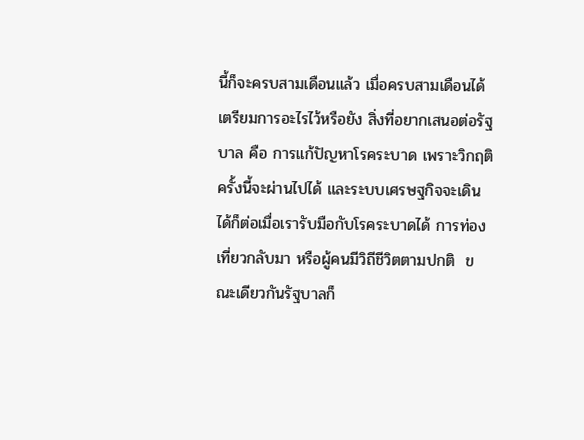นี้ก็จะครบสามเดือนแล้ว เมื่อครบสามเดือนได้เตรียมการอะไรไว้หรือยัง สิ่งที่อยากเสนอต่อรัฐบาล คือ การแก้ปัญหาโรคระบาด เพราะวิกฤติครั้งนี้จะผ่านไปได้ และระบบเศรษฐกิจจะเดินได้ก็ต่อเมื่อเรารับมือกับโรคระบาดได้ การท่องเที่ยวกลับมา หรือผู้คนมีวิถีชีวิตตามปกติ  ขณะเดียวกันรัฐบาลก็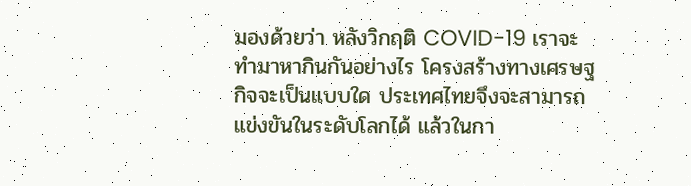มองด้วยว่า หลังวิกฤติ COVID-19 เราจะทำมาหากินกันอย่างไร โครงสร้างทางเศรษฐกิจจะเป็นแบบใด ประเทศไทยจึงจะสามารถแข่งขันในระดับโลกได้ แล้วในกา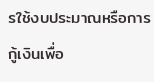รใช้งบประมาณหรือการกู้เงินเพื่อ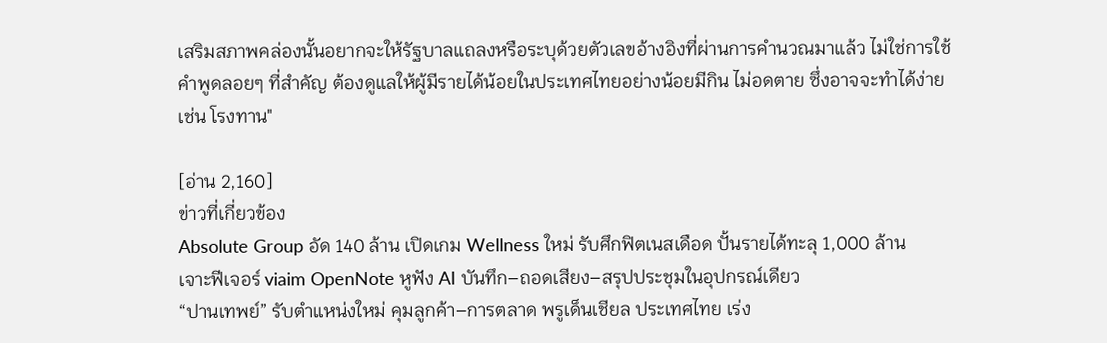เสริมสภาพคล่องนั้นอยากจะให้รัฐบาลแถลงหรือระบุด้วยตัวเลขอ้างอิงที่ผ่านการคำนวณมาแล้ว ไม่ใช่การใช้คำพูดลอยๆ ที่สำคัญ ต้องดูแลให้ผู้มีรายได้น้อยในประเทศไทยอย่างน้อยมีกิน ไม่อดตาย ซึ่งอาจจะทำได้ง่าย เช่น โรงทาน"

[อ่าน 2,160]
ข่าวที่เกี่ยวข้อง
Absolute Group อัด 140 ล้าน เปิดเกม Wellness ใหม่ รับศึกฟิตเนสเดือด ปั้นรายได้ทะลุ 1,000 ล้าน
เจาะฟีเจอร์ viaim OpenNote หูฟัง AI บันทึก–ถอดเสียง–สรุปประชุมในอุปกรณ์เดียว
“ปานเทพย์” รับตำแหน่งใหม่ คุมลูกค้า–การตลาด พรูเด็นเชียล ประเทศไทย เร่ง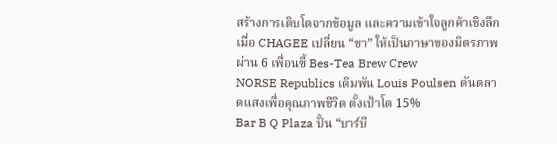สร้างการเติบโตจากข้อมูล และความเข้าใจลูกค้าเชิงลึก
เมื่อ CHAGEE เปลี่ยน “ชา” ให้เป็นภาษาของมิตรภาพ ผ่าน 6 เพื่อนซี้ Bes-Tea Brew Crew
NORSE Republics เดิมพัน Louis Poulsen ดันตลาดแสงเพื่อคุณภาพชีวิต ตั้งเป้าโต 15%
Bar B Q Plaza ปั้น “บาร์บี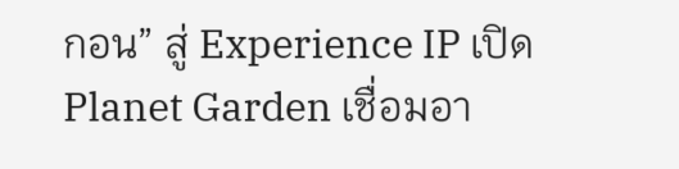กอน” สู่ Experience IP เปิด Planet Garden เชื่อมอา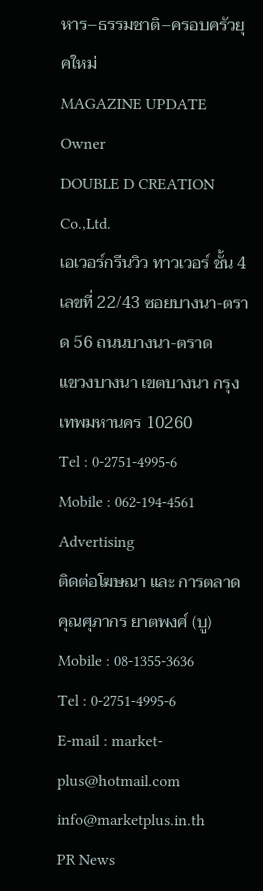หาร–ธรรมชาติ–ครอบครัวยุคใหม่
MAGAZINE UPDATE
Owner
DOUBLE D CREATION Co.,Ltd.
เอเวอร์กรีนวิว ทาวเวอร์ ชั้น 4
เลขที่ 22/43 ซอยบางนา-ตราด 56 ถนนบางนา-ตราด
แขวงบางนา เขตบางนา กรุงเทพมหานคร 10260
Tel : 0-2751-4995-6
Mobile : 062-194-4561
Advertising
ติดต่อโฆษณา และ การตลาด
คุณศุภากร ยาตพงศ์ (บู)
Mobile : 08-1355-3636
Tel : 0-2751-4995-6
E-mail : market-plus@hotmail.com
info@marketplus.in.th
PR News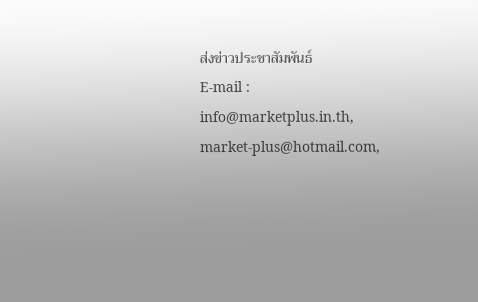ส่งข่าวประชาสัมพันธ์
E-mail : info@marketplus.in.th,
market-plus@hotmail.com,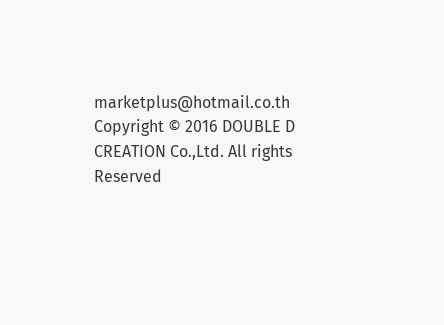marketplus@hotmail.co.th
Copyright © 2016 DOUBLE D CREATION Co.,Ltd. All rights Reserved